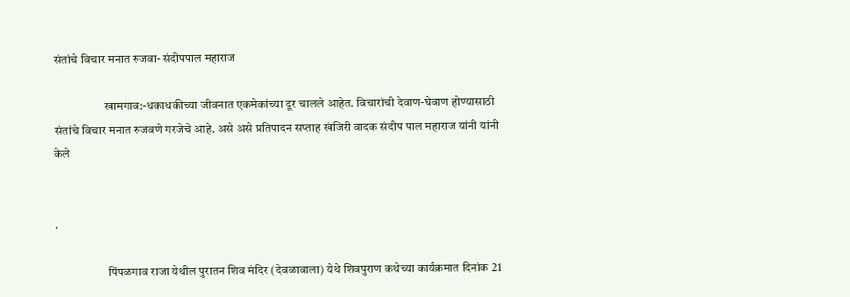संतांचे विचार मनात रुजवा- संदीपपाल महाराज

                     खामगाव:-धकाधकीच्या जीवनात एकमेकांच्या दूर चालले आहेत. विचारांची देवाण-घेवाण होण्यासाठी संतांचे विचार मनात रुजवणे गरजेचे आहे. असे असे प्रतिपादन सप्ताह खंजिरी वादक संदीप पाल महाराज यांनी यांनी केले


.

                      पिंपळगाव राजा येथील पुरातन शिव मंदिर (देवळावाला) येथे शिवपुराण कथेच्या कार्यक्रमात दिनांक 21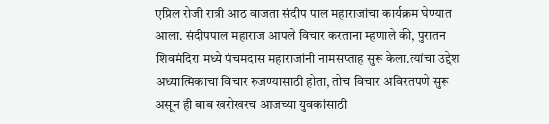एप्रिल रोजी रात्री आठ वाजता संदीप पाल महाराजांचा कार्यक्रम घेण्यात आला. संदीपपाल महाराज आपले विचार करताना म्हणाले की, पुरातन शिवमंदिरा मध्ये पंचमदास महाराजांनी नामसप्ताह सुरू केला.त्यांचा उद्देश अध्यात्मिकाचा विचार रुजण्यासाठी होता, तोच विचार अविरतपणे सुरू असून ही बाब खरोखरच आजच्या युवकांसाठी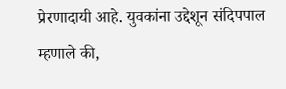प्रेरणादायी आहे. युवकांना उद्देशून संदिपपाल म्हणाले की,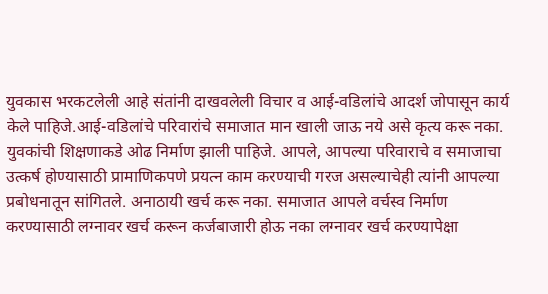युवकास भरकटलेली आहे संतांनी दाखवलेली विचार व आई-वडिलांचे आदर्श जोपासून कार्य केले पाहिजे.आई-वडिलांचे परिवारांचे समाजात मान खाली जाऊ नये असे कृत्य करू नका. युवकांची शिक्षणाकडे ओढ निर्माण झाली पाहिजे. आपले, आपल्या परिवाराचे व समाजाचा उत्कर्ष होण्यासाठी प्रामाणिकपणे प्रयत्न काम करण्याची गरज असल्याचेही त्यांनी आपल्या प्रबोधनातून सांगितले. अनाठायी खर्च करू नका. समाजात आपले वर्चस्व निर्माण करण्यासाठी लग्नावर खर्च करून कर्जबाजारी होऊ नका लग्नावर खर्च करण्यापेक्षा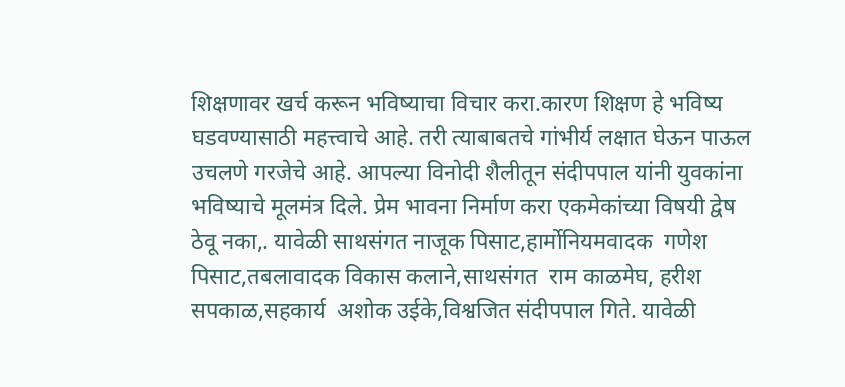शिक्षणावर खर्च करून भविष्याचा विचार करा.कारण शिक्षण हे भविष्य घडवण्यासाठी महत्त्वाचे आहे. तरी त्याबाबतचे गांभीर्य लक्षात घेऊन पाऊल उचलणे गरजेचे आहे. आपल्या विनोदी शैलीतून संदीपपाल यांनी युवकांना भविष्याचे मूलमंत्र दिले. प्रेम भावना निर्माण करा एकमेकांच्या विषयी द्वेष ठेवू नका,. यावेळी साथसंगत नाजूक पिसाट,हार्मोनियमवादक  गणेश पिसाट,तबलावादक विकास कलाने,साथसंगत  राम काळमेघ, हरीश सपकाळ,सहकार्य  अशोक उईके,विश्वजित संदीपपाल गिते. यावेळी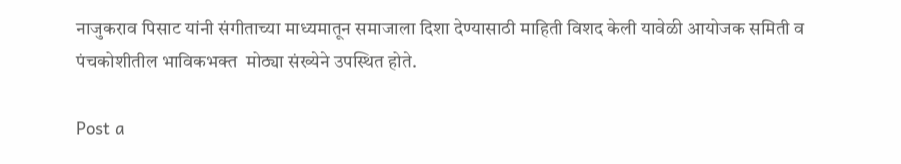नाजुकराव पिसाट यांनी संगीताच्या माध्यमातून समाजाला दिशा देण्यासाठी माहिती विशद केली यावेळी आयोजक समिती व पंचकोशीतील भाविकभक्त  मोठ्या संख्येने उपस्थित होते.

Post a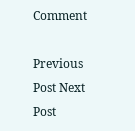Comment

Previous Post Next Post